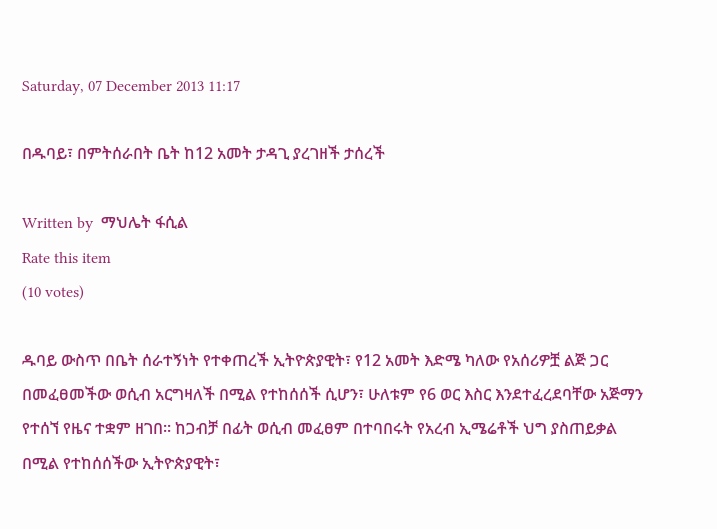Saturday, 07 December 2013 11:17

በዱባይ፣ በምትሰራበት ቤት ከ12 አመት ታዳጊ ያረገዘች ታሰረች

Written by  ማህሌት ፋሲል
Rate this item
(10 votes)

ዱባይ ውስጥ በቤት ሰራተኝነት የተቀጠረች ኢትዮጵያዊት፣ የ12 አመት እድሜ ካለው የአሰሪዎቿ ልጅ ጋር በመፈፀመችው ወሲብ አርግዛለች በሚል የተከሰሰች ሲሆን፣ ሁለቱም የ6 ወር እስር እንደተፈረደባቸው አጅማን የተሰኘ የዜና ተቋም ዘገበ፡፡ ከጋብቻ በፊት ወሲብ መፈፀም በተባበሩት የአረብ ኢሜሬቶች ህግ ያስጠይቃል በሚል የተከሰሰችው ኢትዮጵያዊት፣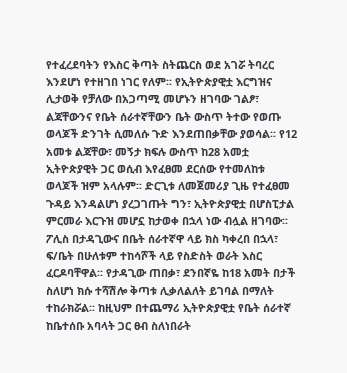የተፈረደባትን የእስር ቅጣት ስትጨርስ ወደ አገሯ ትባረር እንደሆነ የተዘገበ ነገር የለም፡፡ የኢትዮጵያዊቷ እርግዝና ሊታወቅ የቻለው በአጋጣሚ መሆኑን ዘገባው ገልፆ፣ ልጃቸውንና የቤት ሰራተኛቸውን ቤት ውስጥ ትተው የወጡ ወላጆች ድንገት ሲመለሱ ጉድ እንደጠበቃቸው ያወሳል፡፡ የ12 አመቱ ልጃቸው፣ መኝታ ክፍሉ ውስጥ ከ28 አመቷ ኢትዮጵያዊት ጋር ወሲብ እየፈፀመ ደርሰው የተመለከቱ ወላጆች ዝም አላሉም፡፡ ድርጊቱ ለመጀመሪያ ጊዜ የተፈፀመ ጉዳይ እንዳልሆነ ያረጋገጡት ግን፣ ኢትዮጵያዊቷ በሆስፒታል ምርመራ እርጉዝ መሆኗ ከታወቀ በኋላ ነው ብሏል ዘገባው፡፡ ፖሊስ በታዳጊውና በቤት ሰራተኛዋ ላይ ክስ ካቀረበ በኋላ፣ ፍ/ቤት በሁለቱም ተከሳሾች ላይ የስድስት ወራት እስር ፈርዶባቸዋል፡፡ የታዳጊው ጠበቃ፣ ደንበኛዬ ከ18 አመት በታች ስለሆነ ክሱ ተሻሽሎ ቅጣቱ ሊቃለልለት ይገባል በማለት ተከራክሯል፡፡ ከዚህም በተጨማሪ ኢትዮጵያዊቷ የቤት ሰራተኛ ከቤተሰቡ አባላት ጋር ፀብ ስለነበራት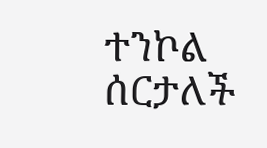ተንኮል ሰርታለች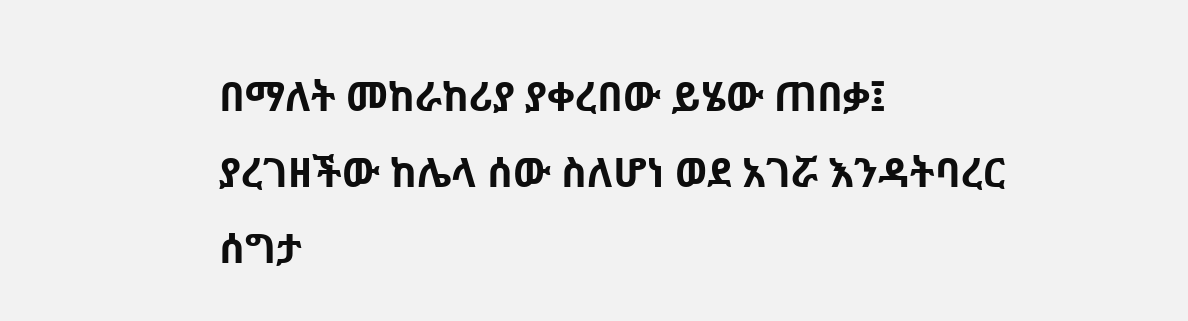በማለት መከራከሪያ ያቀረበው ይሄው ጠበቃ፤ ያረገዘችው ከሌላ ሰው ስለሆነ ወደ አገሯ እንዳትባረር ሰግታ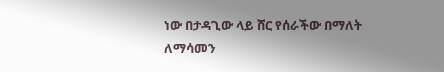ነው በታዳጊው ላይ ሸር የሰራችው በማለት ለማሳመን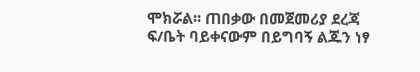ሞክሯል፡፡ ጠበቃው በመጀመሪያ ደረጃ ፍ/ቤት ባይቀናውም በይግባኝ ልጁን ነፃ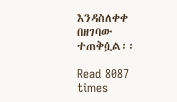እንዳስለቀቀ በዘገባው ተጠቅሷል፡፡

Read 8087 times